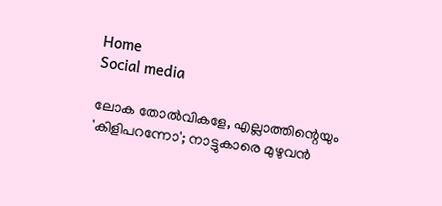Home
Social media

ലോക തോൽവികളേ, എല്ലാത്തിന്റെയും 'കിളിപറന്നോ'; നാട്ടുകാരെ മുഴുവൻ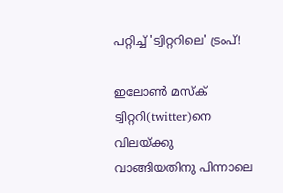പറ്റിച്ച് 'ട്വിറ്ററിലെ' ട്രംപ്!

ഇലോൺ മസ്ക് ട്വിറ്ററി(twitter)നെ വിലയ്ക്കു വാങ്ങിയതിനു പിന്നാലെ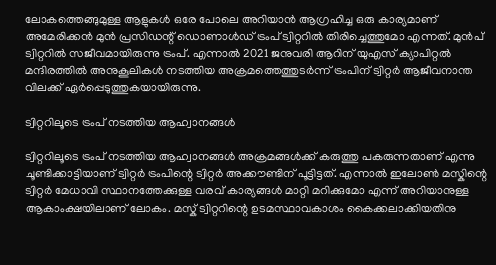ലോകത്തെങ്ങുമുള്ള ആളുകൾ ഒരേ പോലെ അ‌റിയാൻ ആഗ്രഹിച്ച ഒരു കാര്യമാണ് അ‌മേരിക്കൻ മുൻ പ്രസിഡന്റ് ഡൊണാൾഡ് ട്രംപ് ട്വിറ്ററിൽ തിരിച്ചെത്തുമോ എന്നത്. മുൻപ് ട്വിറ്ററിൽ സജീവമായിരുന്നു ട്രംപ്. എന്നാൽ 2021 ജനുവരി ആറിന് യുഎസ് ക്യാപിറ്റൽ മന്ദിരത്തിൽ അനുകൂലികൾ നടത്തിയ അക്രമത്തെത്തുടർന്ന് ട്രംപിന് ട്വിറ്റർ ആജീവനാന്ത വിലക്ക് ഏർപ്പെടുത്തുകയായിരുന്നു.

ട്വിറ്ററിലൂടെ ട്രംപ് നടത്തിയ ആഹ്വാനങ്ങൾ

ട്വിറ്ററിലൂടെ ട്രംപ് നടത്തിയ ആഹ്വാനങ്ങൾ അ‌ക്രമങ്ങൾക്ക് കരുത്തു പകരുന്നതാണ് എന്നു ചൂണ്ടിക്കാട്ടിയാണ് ട്വിറ്റർ ട്രംപിന്റെ ട്വിറ്റർ അ‌ക്കൗണ്ടിന് പൂട്ടിട്ടത്. എന്നാൽ ഇലോൺ മസ്കിന്റെ ട്വിറ്റർ മേധാവി സ്ഥാനത്തേക്കുള്ള വരവ് കാര്യങ്ങൾ മാറ്റി മറിക്കുമോ എന്ന് അ‌റിയാനുള്ള ആകാംക്ഷയിലാണ് ലോകം. മസ്ക് ട്വിറ്ററിന്റെ ഉടമസ്ഥാവകാശം കൈക്കലാക്കിയതിനു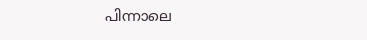പിന്നാലെ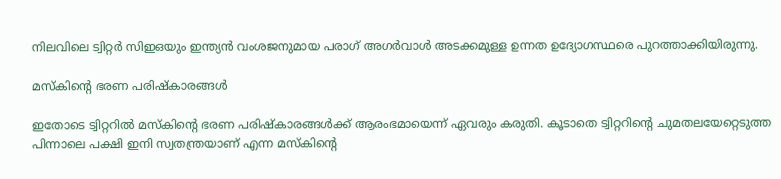നിലവിലെ ട്വിറ്റർ സിഇഒയും ഇന്ത്യൻ വംശജനുമായ പരാഗ് അ‌ഗർവാൾ അ‌ടക്കമുള്ള ഉന്നത ഉദ്യോഗസ്ഥരെ പുറത്താക്കിയിരുന്നു.

മസ്കിന്റെ ഭരണ പരിഷ്കാരങ്ങൾ

ഇതോടെ ട്വിറ്ററിൽ മസ്കിന്റെ ഭരണ പരിഷ്കാരങ്ങൾക്ക് ആരംഭമായെന്ന് ഏവരും കരുതി. കൂടാതെ ട്വിറ്ററിന്റെ ചുമതലയേറ്റെടുത്ത പിന്നാലെ പക്ഷി ഇനി സ്വതന്ത്രയാണ് എന്ന മസ്കിന്റെ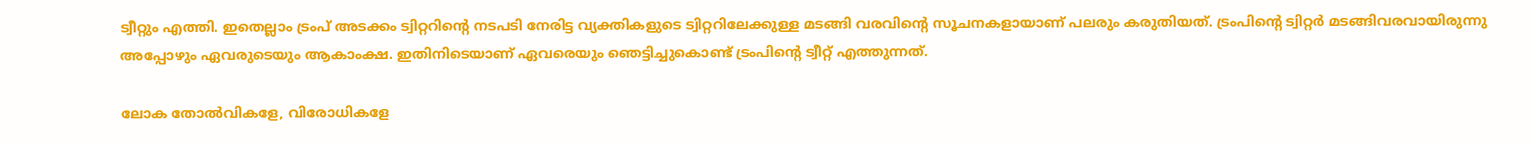ട്വീറ്റും എത്തി. ഇതെല്ലാം ട്രംപ് അ‌ടക്കം ട്വിറ്ററിന്റെ നടപടി നേരിട്ട വ്യക്തികളുടെ ട്വിറ്ററിലേക്കുള്ള മടങ്ങി വരവിന്റെ സൂചനകളായാണ് പലരും കരുതിയത്. ട്രംപിന്റെ ട്വിറ്റർ മടങ്ങിവരവായിരുന്നു അ‌പ്പോഴും ഏവരുടെയും ആകാംക്ഷ. ഇതിനിടെയാണ് ഏവരെയും ഞെട്ടിച്ചുകൊണ്ട് ട്രംപിന്റെ ട്വീറ്റ് എത്തുന്നത്.

ലോക തോൽവികളേ, വിരോധികളേ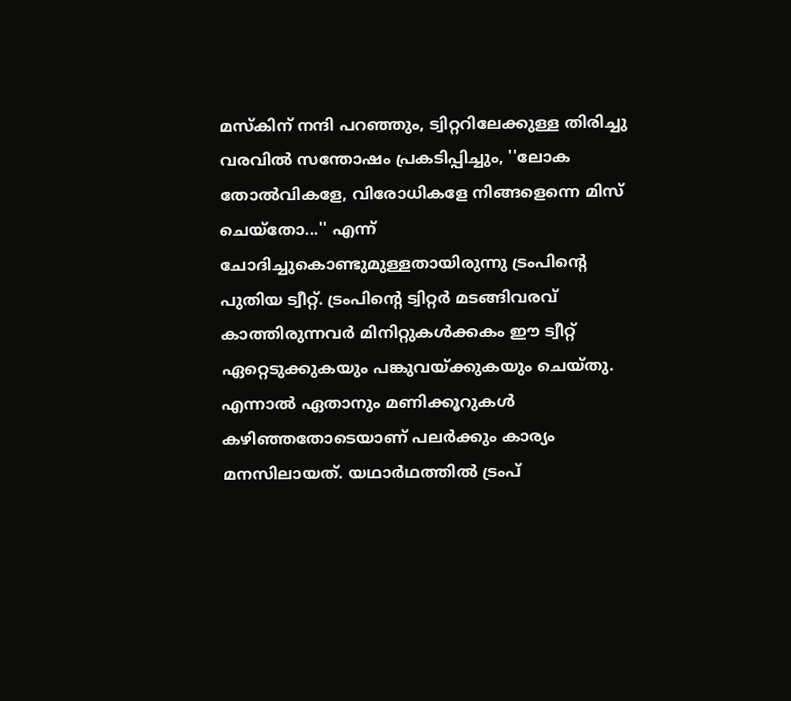മസ്കിന് നന്ദി പറഞ്ഞും, ട്വിറ്ററിലേക്കുള്ള തിരിച്ചു വരവിൽ സന്തോഷം പ്രകടിപ്പിച്ചും, ''ലോക തോൽവികളേ, വിരോധികളേ നിങ്ങളെന്നെ മിസ് ചെയ്തോ...'' എന്ന് ചോദിച്ചുകൊണ്ടുമുള്ളതായിരുന്നു ട്രംപിന്റെ പുതിയ ട്വീറ്റ്. ട്രംപിന്റെ ട്വിറ്റർ മടങ്ങിവരവ് കാത്തിരുന്നവർ മിനിറ്റുകൾക്കകം ഈ ട്വീറ്റ് ഏറ്റെടുക്കുകയും പങ്കുവയ്ക്കുകയും ചെയ്തു. എന്നാൽ ഏതാനും മണിക്കൂറുകൾ കഴിഞ്ഞതോടെയാണ് പലർക്കും കാര്യം മനസിലായത്. യഥാർഥത്തിൽ ട്രംപ്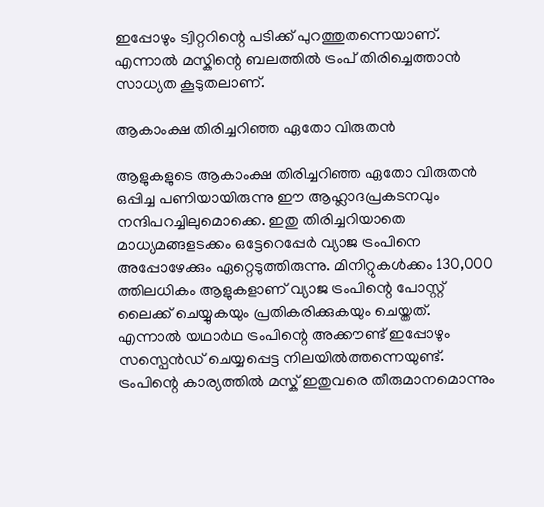ഇപ്പോഴും ട്വിറ്ററിന്റെ പടിക്ക് പുറത്തുതന്നെയാണ്. എന്നാൽ മസ്കിന്റെ ബലത്തിൽ ട്രംപ് തിരിച്ചെത്താൻ സാധ്യത കൂടുതലാണ്.

ആകാംക്ഷ തിരിച്ചറിഞ്ഞ ഏതോ വിരുതൻ

ആളുകളുടെ ആകാംക്ഷ തിരിച്ചറിഞ്ഞ ഏതോ വിരുതൻ ഒപ്പിച്ച പണിയായിരുന്നു ഈ ആഹ്ലാദപ്രകടനവും നന്ദിപറച്ചിലുമൊക്കെ. ഇതു തിരിച്ചറിയാതെ മാധ്യമങ്ങളടക്കം ഒട്ടേറെപ്പേർ വ്യാജ ട്രംപിനെ അ‌പ്പോഴേക്കും ഏറ്റെടുത്തിരുന്നു. മിനിറ്റുകൾക്കം 130,000 ത്തിലധികം ആളുകളാണ് വ്യാജ ട്രംപിന്റെ പോസ്റ്റ് ലൈക്ക് ചെയ്യുകയും പ്രതികരിക്കുകയും ചെയ്തത്. എന്നാൽ യഥാർഥ ട്രംപിന്റെ അ‌ക്കൗണ്ട് ഇപ്പോഴും സസ്പെൻഡ് ചെയ്യപ്പെട്ട നിലയിൽത്തന്നെയുണ്ട്. ട്രംപിന്റെ കാര്യത്തിൽ മസ്ക് ഇതുവരെ തീരുമാനമൊന്നും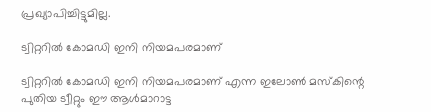പ്രഖ്യാപിച്ചിട്ടുമില്ല.

ട്വിറ്ററിൽ കോമഡി ഇനി നിയമപരമാണ്

ട്വിറ്ററിൽ കോമഡി ഇനി നിയമപരമാണ് എന്ന ഇലോൺ മസ്കിന്റെ പുതിയ ട്വീറ്റും ഈ ആൾമാറാട്ട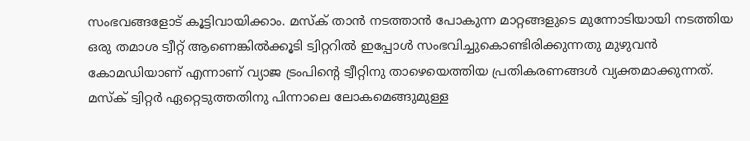സംഭവങ്ങളോട് കൂട്ടിവായിക്കാം. മസ്ക് താൻ നടത്താൻ പോകുന്ന മാറ്റങ്ങളുടെ മുന്നോടിയായി നടത്തിയ ഒരു തമാശ ട്വീറ്റ് ആണെങ്കിൽക്കൂടി ട്വിറ്ററിൽ ഇപ്പോൾ സംഭവിച്ചുകൊണ്ടിരിക്കുന്നതു മുഴുവൻ കോമഡിയാണ് എന്നാണ് വ്യാജ ട്രംപിന്റെ ട്വീറ്റിനു താഴെയെത്തിയ പ്രതികരണങ്ങൾ വ്യക്തമാക്കുന്നത്. മസ്ക് ട്വിറ്റർ ഏറ്റെടുത്തതിനു പിന്നാലെ ലോകമെങ്ങുമുള്ള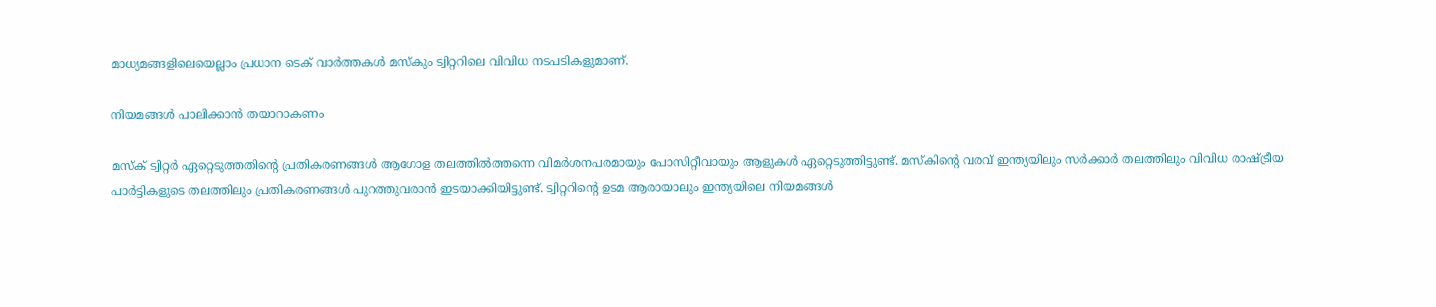മാധ്യമങ്ങളിലെയെല്ലാം പ്രധാന ടെക് വാർത്തകൾ മസ്കും ട്വിറ്ററിലെ വിവിധ നടപടികളുമാണ്.

നിയമങ്ങൾ പാലിക്കാൻ തയാറാകണം

മസ്ക് ട്വിറ്റർ ഏറ്റെടുത്തതിന്റെ പ്രതികരണങ്ങൾ ആഗോള തലത്തിൽത്തന്നെ വിമർശനപരമായും പോസിറ്റീവായും ആളുകൾ ഏറ്റെടുത്തിട്ടുണ്ട്. മസ്കിന്റെ വരവ് ഇന്ത്യയിലും സർക്കാർ തലത്തിലും വിവിധ രാഷ്ട്രീയ പാർട്ടികളുടെ തലത്തിലും പ്രതികരണങ്ങൾ പുറത്തുവരാൻ ഇടയാക്കിയിട്ടുണ്ട്. ട്വിറ്ററിന്റെ ഉടമ ആരായാലും ഇന്ത്യയിലെ നിയമങ്ങൾ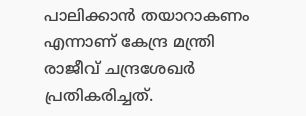പാലിക്കാൻ തയാറാകണം എന്നാണ് കേന്ദ്ര മന്ത്രി രാജീവ് ചന്ദ്രശേഖർ പ്രതികരിച്ചത്.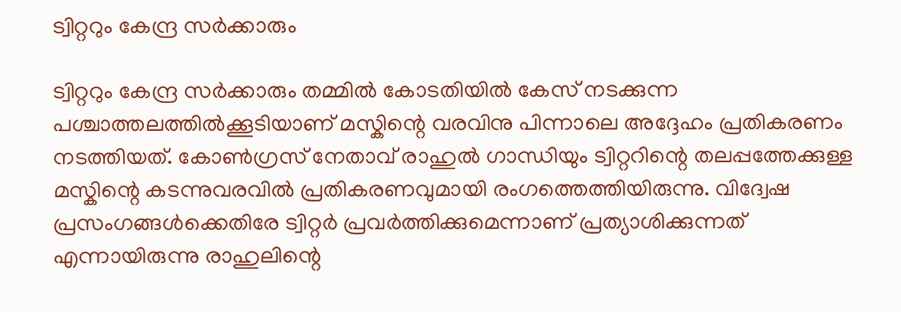ട്വിറ്ററും കേന്ദ്ര സർക്കാരും

ട്വിറ്ററും കേന്ദ്ര സർക്കാരും തമ്മിൽ കോടതിയിൽ കേസ് നടക്കുന്ന പശ്ചാത്തലത്തിൽക്കൂടിയാണ് മസ്കിന്റെ വരവിനു പിന്നാലെ അ‌ദ്ദേഹം പ്രതികരണം നടത്തിയത്. കോൺഗ്രസ് നേതാവ് രാഹുൽ ഗാന്ധിയും ട്വിറ്ററിന്റെ തലപ്പത്തേക്കുള്ള മസ്കിന്റെ കടന്നുവരവിൽ പ്രതികരണവുമായി രംഗത്തെത്തിയിരുന്നു. വിദ്വേഷ പ്രസംഗങ്ങൾക്കെതിരേ ട്വിറ്റർ പ്രവർത്തിക്കുമെന്നാണ് പ്രത്യാശിക്കുന്നത് എന്നായിരുന്നു രാഹുലിന്റെ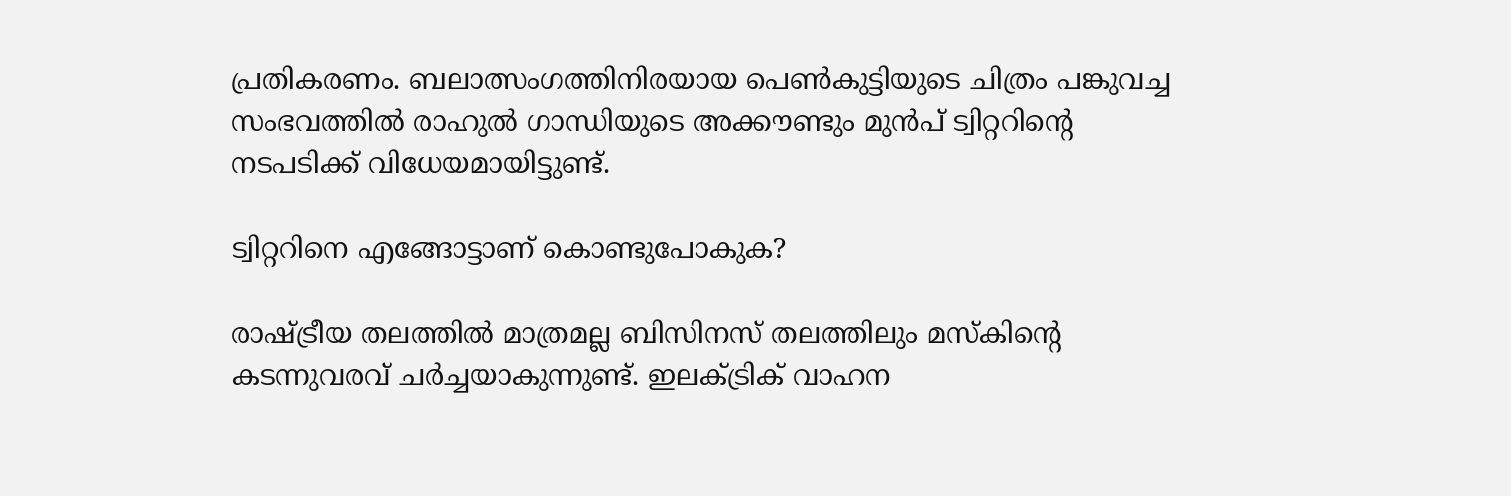പ്രതികരണം. ബലാത്സംഗത്തിനിരയായ പെൺകുട്ടിയുടെ ചിത്രം പങ്കുവച്ച സംഭവത്തിൽ രാഹുൽ ഗാന്ധിയുടെ അ‌ക്കൗണ്ടും മുൻപ് ട്വിറ്ററിന്റെ നടപടിക്ക് വിധേയമായിട്ടുണ്ട്.

ട്വിറ്ററിനെ എങ്ങോട്ടാണ് കൊണ്ടുപോകുക?

രാഷ്ട്രീയ തലത്തിൽ മാത്രമല്ല ബിസിനസ് തലത്തിലും മസ്കിന്റെ കടന്നുവരവ് ചർച്ചയാകുന്നുണ്ട്. ഇലക്ട്രിക് വാഹന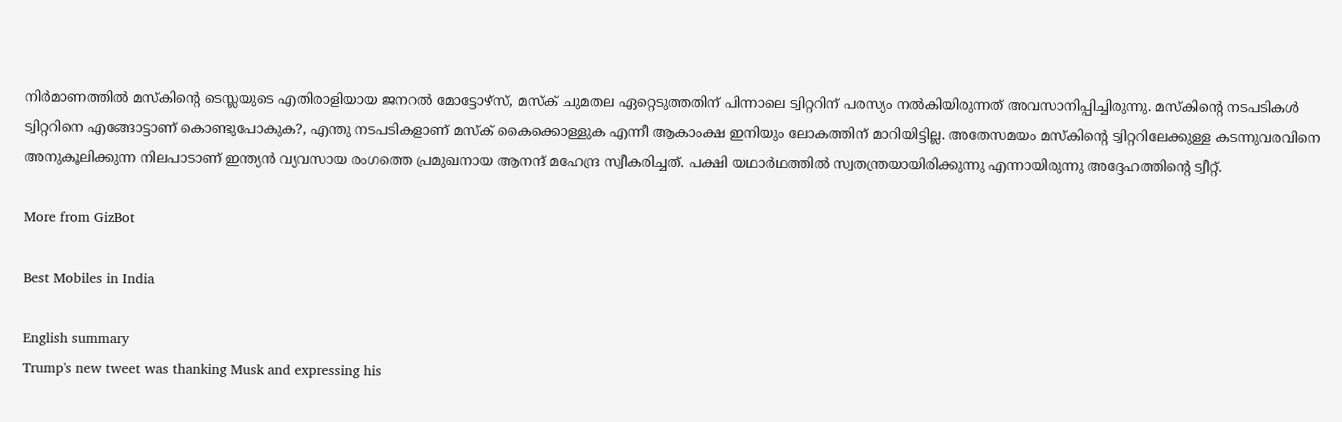നിർമാണത്തിൽ മസ്കിന്റെ ടെസ്ലയുടെ എതിരാളിയായ ജനറൽ മോട്ടോഴ്സ്, മസ്ക് ചുമതല ഏറ്റെടുത്തതിന് പിന്നാലെ ട്വിറ്ററിന് പരസ്യം നൽകിയിരുന്നത് അ‌വസാനിപ്പിച്ചിരുന്നു. മസ്കിന്റെ നടപടികൾ ട്വിറ്ററിനെ എങ്ങോട്ടാണ് കൊണ്ടുപോകുക?, എന്തു നടപടികളാണ് മസ്ക് കൈക്കൊള്ളുക എന്നീ ആകാംക്ഷ ഇനിയും ലോകത്തിന് മാറിയിട്ടില്ല. അ‌തേസമയം മസ്കിന്റെ ട്വിറ്ററിലേക്കുള്ള കടന്നുവരവിനെ അ‌നുകൂലിക്കുന്ന നിലപാടാണ് ഇന്ത്യൻ വ്യവസായ രംഗത്തെ പ്രമുഖനായ ആനന്ദ് മഹേന്ദ്ര സ്വീകരിച്ചത്. പക്ഷി യഥാർഥത്തിൽ സ്വതന്ത്രയായിരിക്കുന്നു എന്നായിരുന്നു അ‌ദ്ദേഹത്തിന്റെ ട്വീറ്റ്.

More from GizBot

Best Mobiles in India

English summary
Trump's new tweet was thanking Musk and expressing his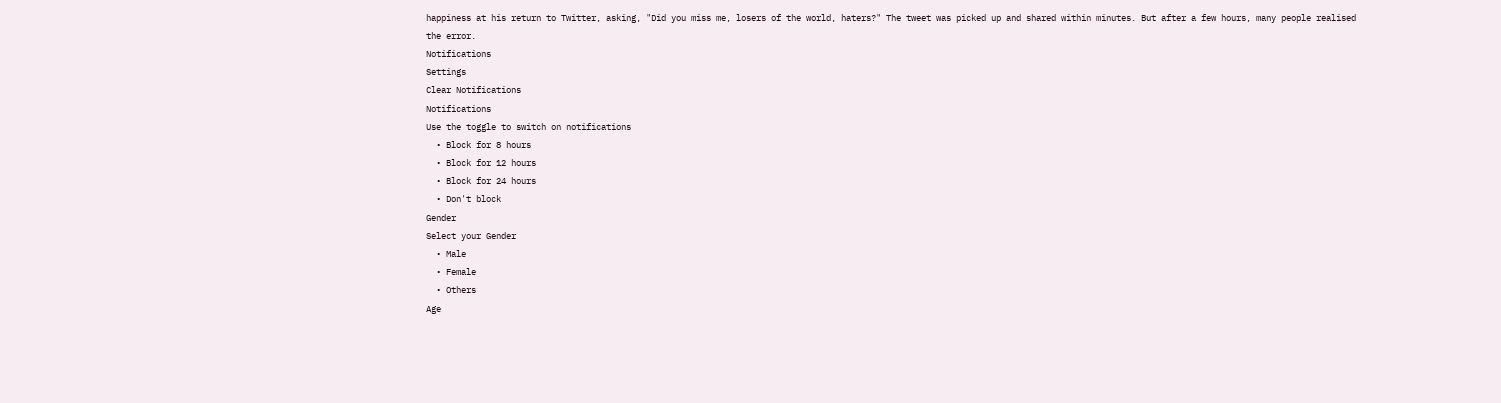happiness at his return to Twitter, asking, "Did you miss me, losers of the world, haters?" The tweet was picked up and shared within minutes. But after a few hours, many people realised the error.
Notifications
Settings
Clear Notifications
Notifications
Use the toggle to switch on notifications
  • Block for 8 hours
  • Block for 12 hours
  • Block for 24 hours
  • Don't block
Gender
Select your Gender
  • Male
  • Female
  • Others
Age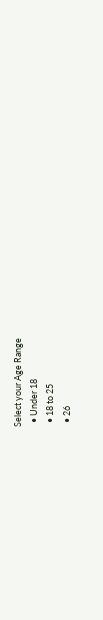Select your Age Range
  • Under 18
  • 18 to 25
  • 26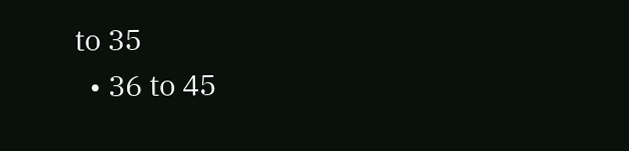to 35
  • 36 to 45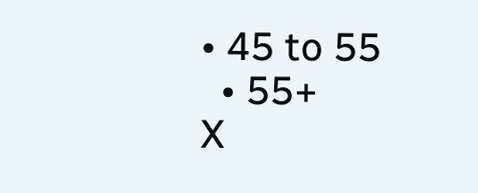• 45 to 55
  • 55+
X